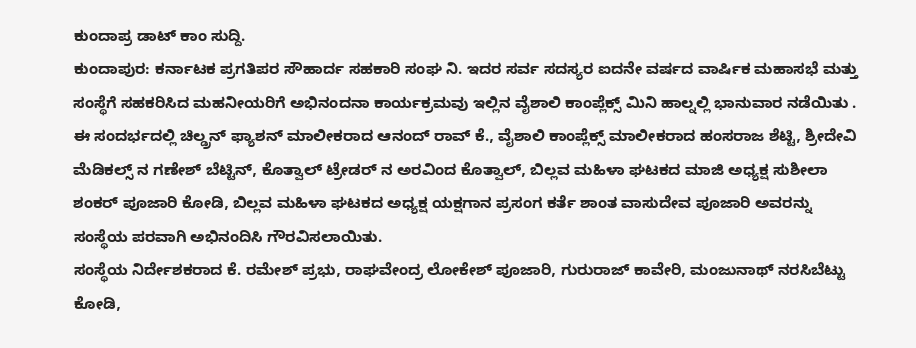ಕುಂದಾಪ್ರ ಡಾಟ್ ಕಾಂ ಸುದ್ದಿ.
ಕುಂದಾಪುರ: ಕರ್ನಾಟಕ ಪ್ರಗತಿಪರ ಸೌಹಾರ್ದ ಸಹಕಾರಿ ಸಂಘ ನಿ. ಇದರ ಸರ್ವ ಸದಸ್ಯರ ಐದನೇ ವರ್ಷದ ವಾರ್ಷಿಕ ಮಹಾಸಭೆ ಮತ್ತು ಸಂಸ್ಥೆಗೆ ಸಹಕರಿಸಿದ ಮಹನೀಯರಿಗೆ ಅಭಿನಂದನಾ ಕಾರ್ಯಕ್ರಮವು ಇಲ್ಲಿನ ವೈಶಾಲಿ ಕಾಂಪ್ಲೆಕ್ಸ್ ಮಿನಿ ಹಾಲ್ನಲ್ಲಿ ಭಾನುವಾರ ನಡೆಯಿತು .
ಈ ಸಂದರ್ಭದಲ್ಲಿ ಚಿಲ್ಡ್ರನ್ ಫ್ಯಾಶನ್ ಮಾಲೀಕರಾದ ಆನಂದ್ ರಾವ್ ಕೆ., ವೈಶಾಲಿ ಕಾಂಪ್ಲೆಕ್ಸ್ ಮಾಲೀಕರಾದ ಹಂಸರಾಜ ಶೆಟ್ಟಿ, ಶ್ರೀದೇವಿ ಮೆಡಿಕಲ್ಸ್ ನ ಗಣೇಶ್ ಬೆಟ್ಟಿನ್, ಕೊತ್ವಾಲ್ ಟ್ರೇಡರ್ ನ ಅರವಿಂದ ಕೊತ್ವಾಲ್, ಬಿಲ್ಲವ ಮಹಿಳಾ ಘಟಕದ ಮಾಜಿ ಅಧ್ಯಕ್ಷ ಸುಶೀಲಾ ಶಂಕರ್ ಪೂಜಾರಿ ಕೋಡಿ, ಬಿಲ್ಲವ ಮಹಿಳಾ ಘಟಕದ ಅಧ್ಯಕ್ಷ ಯಕ್ಷಗಾನ ಪ್ರಸಂಗ ಕರ್ತೆ ಶಾಂತ ವಾಸುದೇವ ಪೂಜಾರಿ ಅವರನ್ನು ಸಂಸ್ಥೆಯ ಪರವಾಗಿ ಅಭಿನಂದಿಸಿ ಗೌರವಿಸಲಾಯಿತು.
ಸಂಸ್ಥೆಯ ನಿರ್ದೇಶಕರಾದ ಕೆ. ರಮೇಶ್ ಪ್ರಭು, ರಾಘವೇಂದ್ರ ಲೋಕೇಶ್ ಪೂಜಾರಿ, ಗುರುರಾಜ್ ಕಾವೇರಿ, ಮಂಜುನಾಥ್ ನರಸಿಬೆಟ್ಟು ಕೋಡಿ,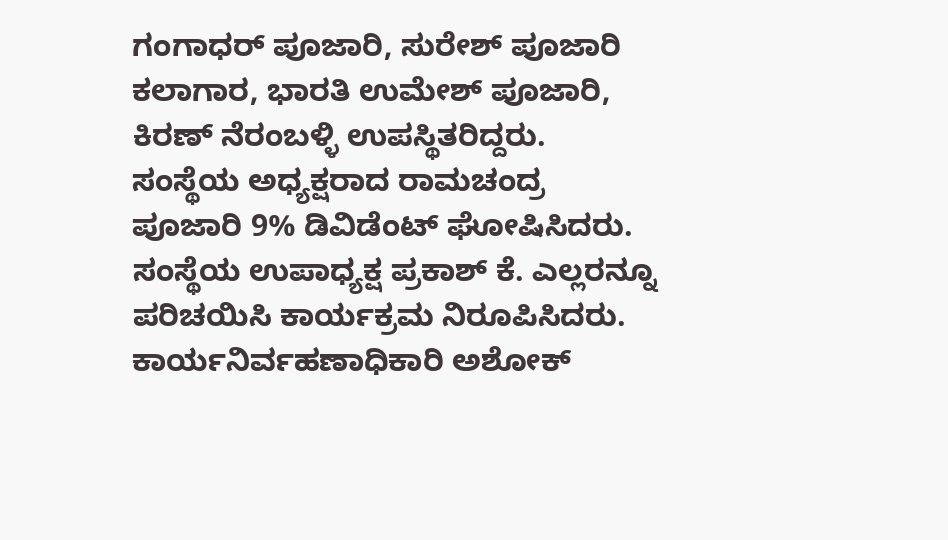ಗಂಗಾಧರ್ ಪೂಜಾರಿ, ಸುರೇಶ್ ಪೂಜಾರಿ ಕಲಾಗಾರ, ಭಾರತಿ ಉಮೇಶ್ ಪೂಜಾರಿ, ಕಿರಣ್ ನೆರಂಬಳ್ಳಿ ಉಪಸ್ಥಿತರಿದ್ದರು.
ಸಂಸ್ಥೆಯ ಅಧ್ಯಕ್ಷರಾದ ರಾಮಚಂದ್ರ ಪೂಜಾರಿ 9% ಡಿವಿಡೆಂಟ್ ಘೋಷಿಸಿದರು. ಸಂಸ್ಥೆಯ ಉಪಾಧ್ಯಕ್ಷ ಪ್ರಕಾಶ್ ಕೆ. ಎಲ್ಲರನ್ನೂ ಪರಿಚಯಿಸಿ ಕಾರ್ಯಕ್ರಮ ನಿರೂಪಿಸಿದರು. ಕಾರ್ಯನಿರ್ವಹಣಾಧಿಕಾರಿ ಅಶೋಕ್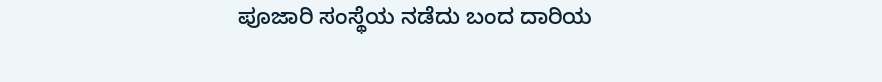ಪೂಜಾರಿ ಸಂಸ್ಥೆಯ ನಡೆದು ಬಂದ ದಾರಿಯ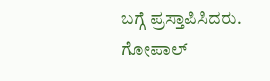ಬಗ್ಗೆ ಪ್ರಸ್ತಾಪಿಸಿದರು. ಗೋಪಾಲ್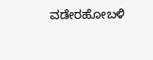ವಡೇರಹೋಬಳಿ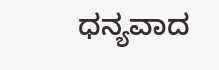ಧನ್ಯವಾದ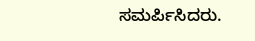ಸಮರ್ಪಿಸಿದರು.